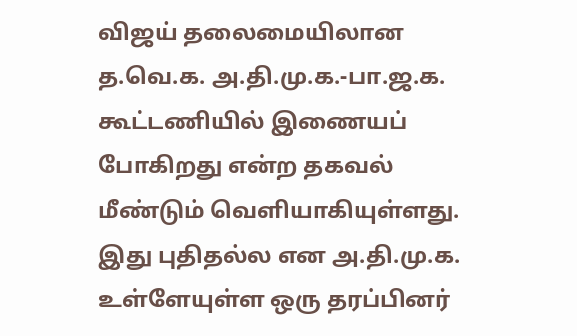விஜய் தலைமையிலான த.வெ.க. அ.தி.மு.க.-பா.ஜ.க. கூட்டணியில் இணையப் போகிறது என்ற தகவல் மீண்டும் வெளியாகியுள்ளது. இது புதிதல்ல என அ.தி.மு.க. உள்ளேயுள்ள ஒரு தரப்பினர்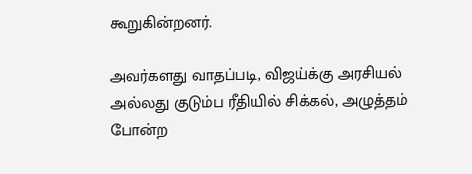கூறுகின்றனர்.

அவர்களது வாதப்படி, விஜய்க்கு அரசியல் அல்லது குடும்ப ரீதியில் சிக்கல், அழுத்தம் போன்ற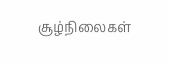சூழ்நிலைகள்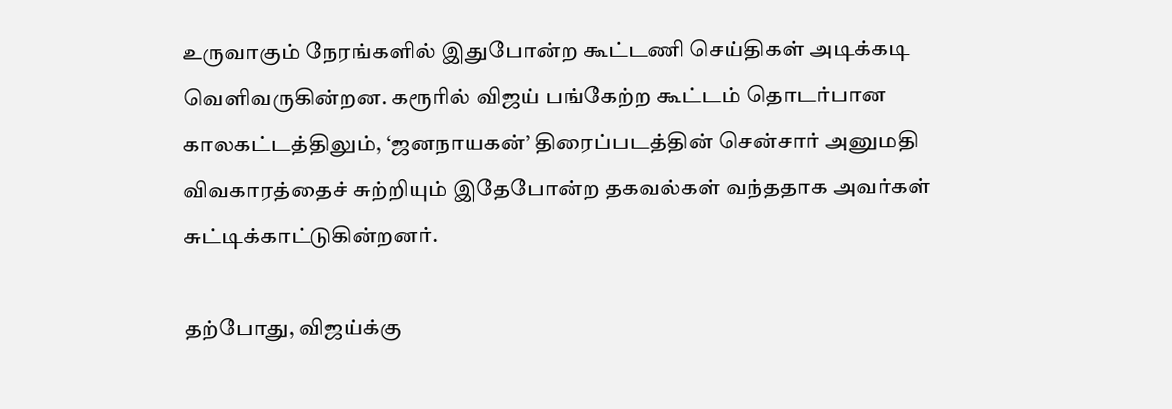உருவாகும் நேரங்களில் இதுபோன்ற கூட்டணி செய்திகள் அடிக்கடி வெளிவருகின்றன. கரூரில் விஜய் பங்கேற்ற கூட்டம் தொடர்பான காலகட்டத்திலும், ‘ஜனநாயகன்’ திரைப்படத்தின் சென்சார் அனுமதி விவகாரத்தைச் சுற்றியும் இதேபோன்ற தகவல்கள் வந்ததாக அவர்கள் சுட்டிக்காட்டுகின்றனர்.

தற்போது, விஜய்க்கு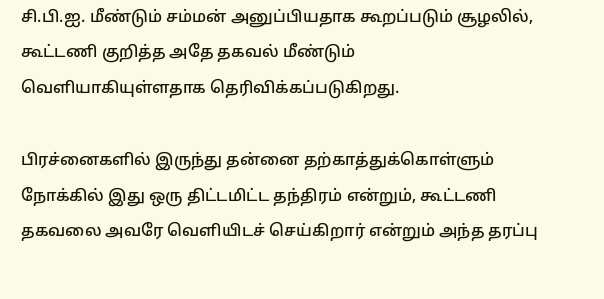சி.பி.ஐ. மீண்டும் சம்மன் அனுப்பியதாக கூறப்படும் சூழலில், கூட்டணி குறித்த அதே தகவல் மீண்டும் வெளியாகியுள்ளதாக தெரிவிக்கப்படுகிறது.

பிரச்னைகளில் இருந்து தன்னை தற்காத்துக்கொள்ளும் நோக்கில் இது ஒரு திட்டமிட்ட தந்திரம் என்றும், கூட்டணி தகவலை அவரே வெளியிடச் செய்கிறார் என்றும் அந்த தரப்பு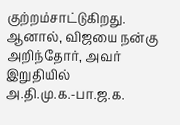குற்றம்சாட்டுகிறது. ஆனால், விஜயை நன்கு அறிந்தோர், அவர் இறுதியில் அ.தி.மு.க.-பா.ஜ.க.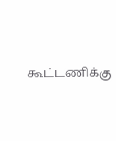கூட்டணிக்கு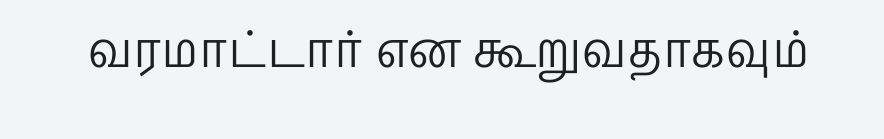வரமாட்டார் என கூறுவதாகவும்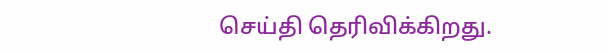செய்தி தெரிவிக்கிறது.